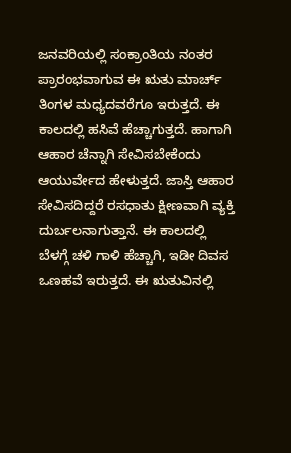ಜನವರಿಯಲ್ಲಿ ಸಂಕ್ರಾಂತಿಯ ನಂತರ ಪ್ರಾರಂಭವಾಗುವ ಈ ಋತು ಮಾರ್ಚ್ ತಿಂಗಳ ಮಧ್ಯದವರೆಗೂ ಇರುತ್ತದೆ. ಈ ಕಾಲದಲ್ಲಿ ಹಸಿವೆ ಹೆಚ್ಚಾಗುತ್ತದೆ. ಹಾಗಾಗಿ ಆಹಾರ ಚೆನ್ನಾಗಿ ಸೇವಿಸಬೇಕೆಂದು ಆಯುರ್ವೇದ ಹೇಳುತ್ತದೆ. ಜಾಸ್ತಿ ಆಹಾರ ಸೇವಿಸದಿದ್ದರೆ ರಸಧಾತು ಕ್ಷೀಣವಾಗಿ ವ್ಯಕ್ತಿ ದುರ್ಬಲನಾಗುತ್ತಾನೆ. ಈ ಕಾಲದಲ್ಲಿ ಬೆಳಗ್ಗೆ ಚಳಿ ಗಾಳಿ ಹೆಚ್ಚಾಗಿ, ಇಡೀ ದಿವಸ ಒಣಹವೆ ಇರುತ್ತದೆ. ಈ ಋತುವಿನಲ್ಲಿ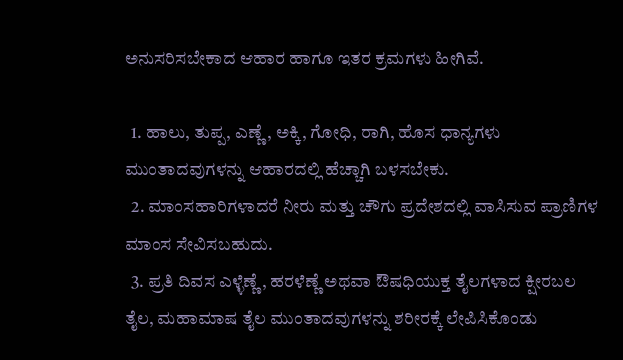ಅನುಸರಿಸಬೇಕಾದ ಆಹಾರ ಹಾಗೂ ಇತರ ಕ್ರಮಗಳು ಹೀಗಿವೆ.

  1. ಹಾಲು, ತುಪ್ಪ, ಎಣ್ಣೆ, ಅಕ್ಕಿ, ಗೋಧಿ, ರಾಗಿ, ಹೊಸ ಧಾನ್ಯಗಳು ಮುಂತಾದವುಗಳನ್ನು ಆಹಾರದಲ್ಲಿ ಹೆಚ್ಚಾಗಿ ಬಳಸಬೇಕು.
  2. ಮಾಂಸಹಾರಿಗಳಾದರೆ ನೀರು ಮತ್ತು ಚೌಗು ಪ್ರದೇಶದಲ್ಲಿ ವಾಸಿಸುವ ಪ್ರಾಣಿಗಳ ಮಾಂಸ ಸೇವಿಸಬಹುದು.
  3. ಪ್ರತಿ ದಿವಸ ಎಳ್ಳೆಣ್ಣೆ, ಹರಳೆಣ್ಣೆ ಅಥವಾ ಔಷಧಿಯುಕ್ತ ತೈಲಗಳಾದ ಕ್ಷೀರಬಲ ತೈಲ, ಮಹಾಮಾಷ ತೈಲ ಮುಂತಾದವುಗಳನ್ನು ಶರೀರಕ್ಕೆ ಲೇಪಿಸಿಕೊಂಡು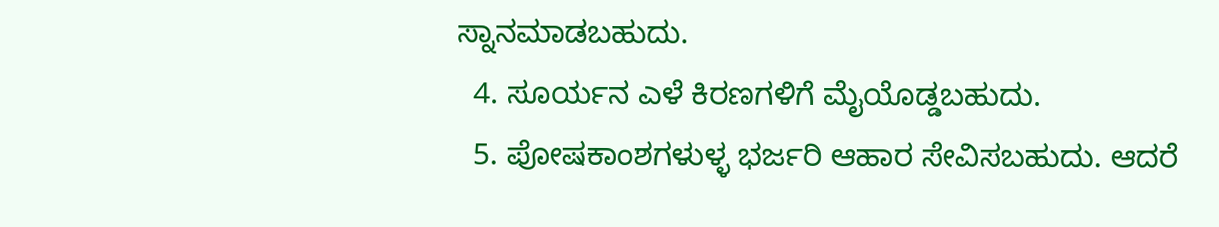ಸ್ನಾನಮಾಡಬಹುದು.
  4. ಸೂರ್ಯನ ಎಳೆ ಕಿರಣಗಳಿಗೆ ಮೈಯೊಡ್ಡಬಹುದು.
  5. ಪೋಷಕಾಂಶಗಳುಳ್ಳ ಭರ್ಜರಿ ಆಹಾರ ಸೇವಿಸಬಹುದು. ಆದರೆ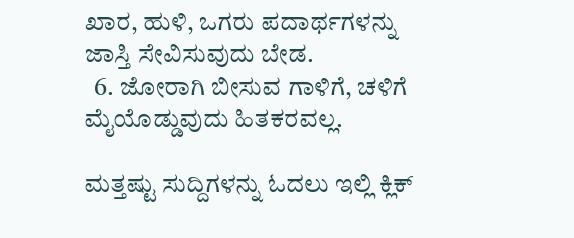ಖಾರ, ಹುಳಿ, ಒಗರು ಪದಾರ್ಥಗಳನ್ನು ಜಾಸ್ತಿ ಸೇವಿಸುವುದು ಬೇಡ.
  6. ಜೋರಾಗಿ ಬೀಸುವ ಗಾಳಿಗೆ, ಚಳಿಗೆ ಮೈಯೊಡ್ಡುವುದು ಹಿತಕರವಲ್ಲ.

ಮತ್ತಷ್ಟು ಸುದ್ದಿಗಳನ್ನು ಓದಲು ಇಲ್ಲಿ ಕ್ಲಿಕ್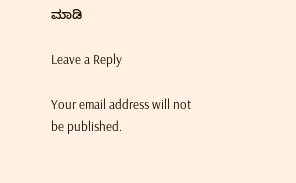ಮಾಡಿ

Leave a Reply

Your email address will not be published.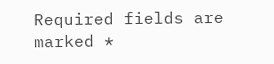Required fields are marked *